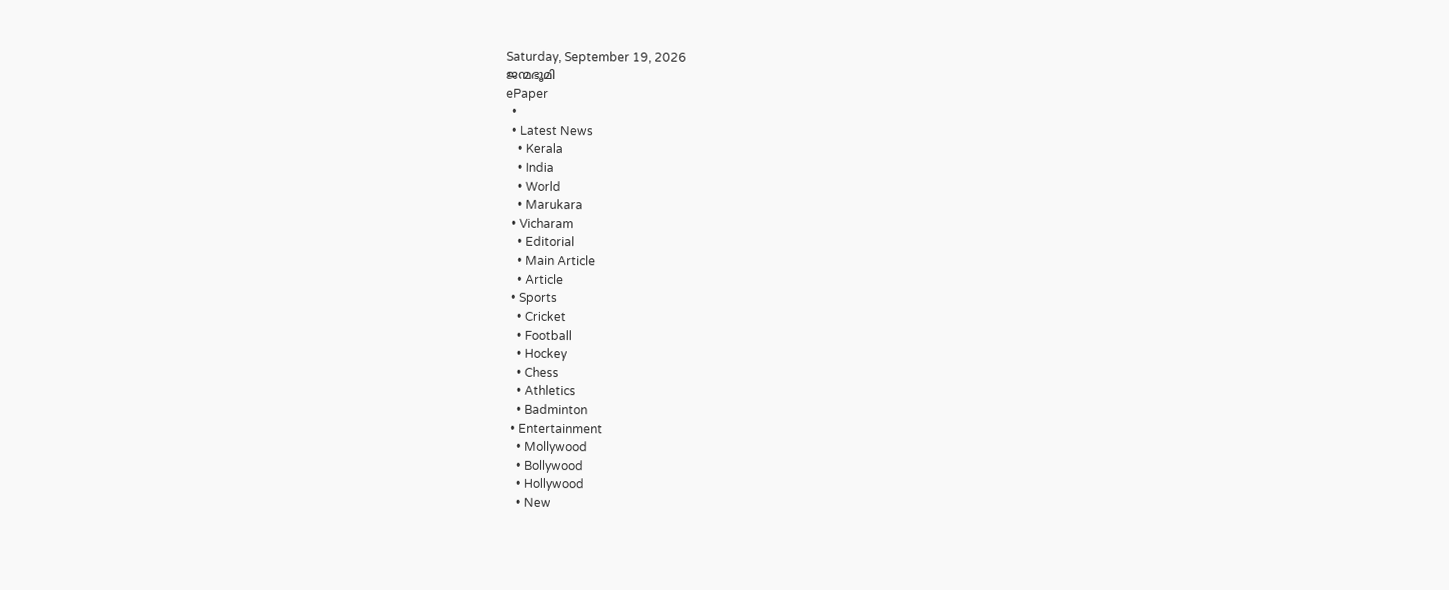Saturday, September 19, 2026
ജന്മഭൂമി
ePaper
  •
  • Latest News
    • Kerala
    • India
    • World
    • Marukara
  • Vicharam
    • Editorial
    • Main Article
    • Article
  • Sports
    • Cricket
    • Football
    • Hockey
    • Chess
    • Athletics
    • Badminton
  • Entertainment
    • Mollywood
    • Bollywood
    • Hollywood
    • New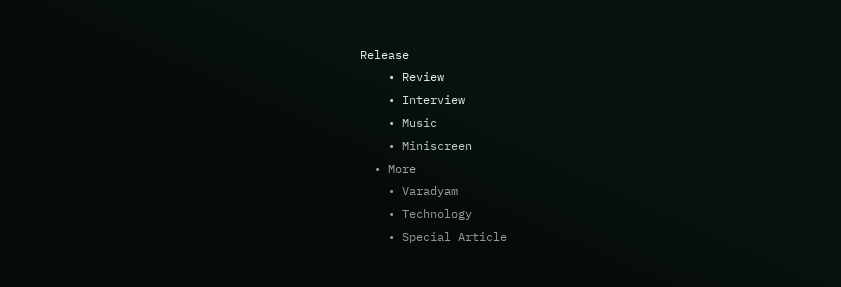Release
    • Review
    • Interview
    • Music
    • Miniscreen
  • More
    • Varadyam
    • Technology
    • Special Article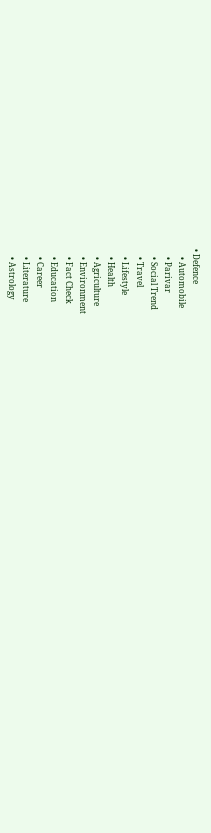• Defence
    • Automobile
    • Parivar
    • Social Trend
    • Travel
    • Lifestyle
    • Health
    • Agriculture
    • Environment
    • Fact Check
    • Education
    • Career
    • Literature
    • Astrology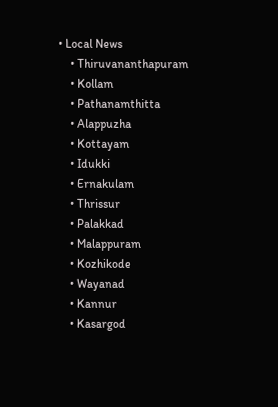• Local News
    • Thiruvananthapuram
    • Kollam
    • Pathanamthitta
    • Alappuzha
    • Kottayam
    • Idukki
    • Ernakulam
    • Thrissur
    • Palakkad
    • Malappuram
    • Kozhikode
    • Wayanad
    • Kannur
    • Kasargod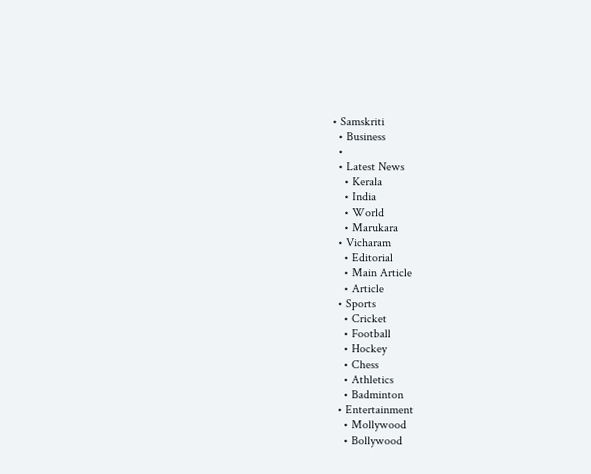• Samskriti
  • Business
  •
  • Latest News
    • Kerala
    • India
    • World
    • Marukara
  • Vicharam
    • Editorial
    • Main Article
    • Article
  • Sports
    • Cricket
    • Football
    • Hockey
    • Chess
    • Athletics
    • Badminton
  • Entertainment
    • Mollywood
    • Bollywood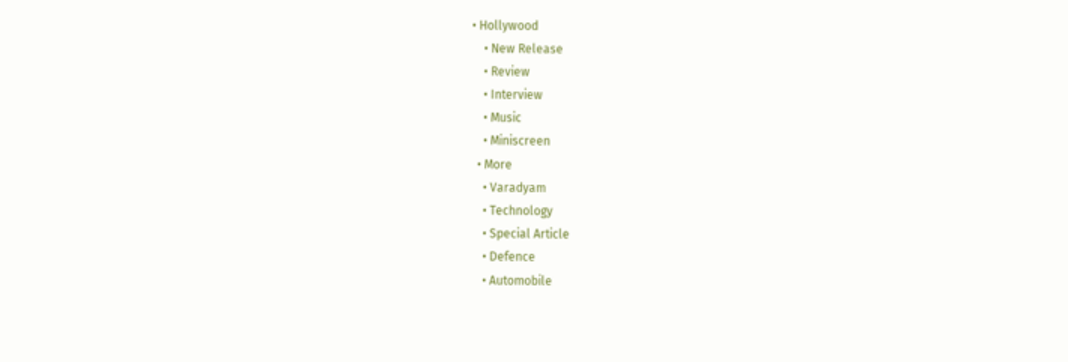• Hollywood
    • New Release
    • Review
    • Interview
    • Music
    • Miniscreen
  • More
    • Varadyam
    • Technology
    • Special Article
    • Defence
    • Automobile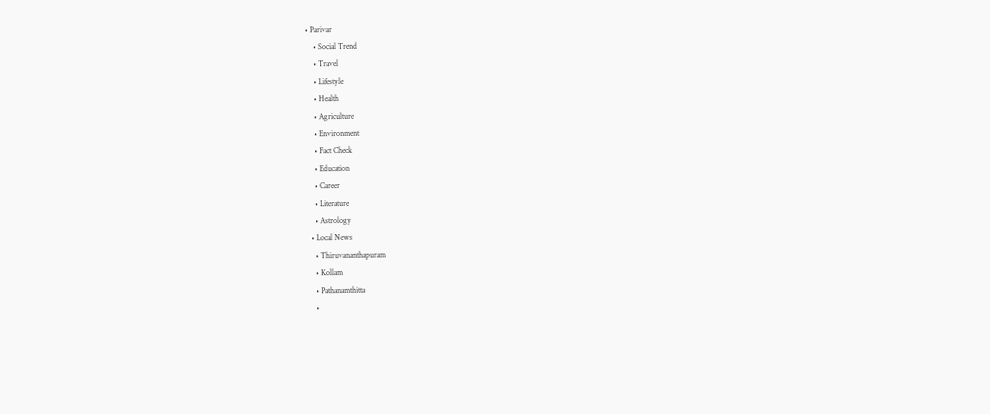• Parivar
    • Social Trend
    • Travel
    • Lifestyle
    • Health
    • Agriculture
    • Environment
    • Fact Check
    • Education
    • Career
    • Literature
    • Astrology
  • Local News
    • Thiruvananthapuram
    • Kollam
    • Pathanamthitta
    •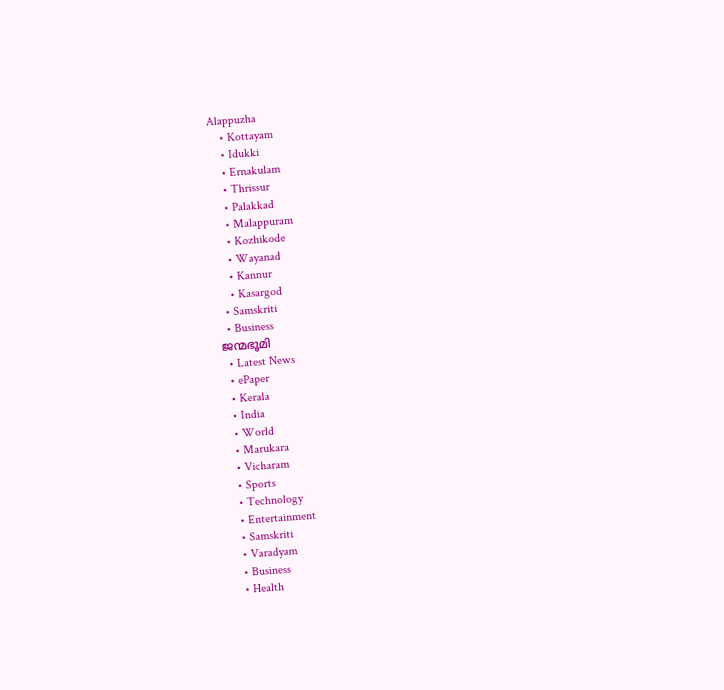Alappuzha
    • Kottayam
    • Idukki
    • Ernakulam
    • Thrissur
    • Palakkad
    • Malappuram
    • Kozhikode
    • Wayanad
    • Kannur
    • Kasargod
  • Samskriti
  • Business
ജന്മഭൂമി
  • Latest News
  • ePaper
  • Kerala
  • India
  • World
  • Marukara
  • Vicharam
  • Sports
  • Technology
  • Entertainment
  • Samskriti
  • Varadyam
  • Business
  • Health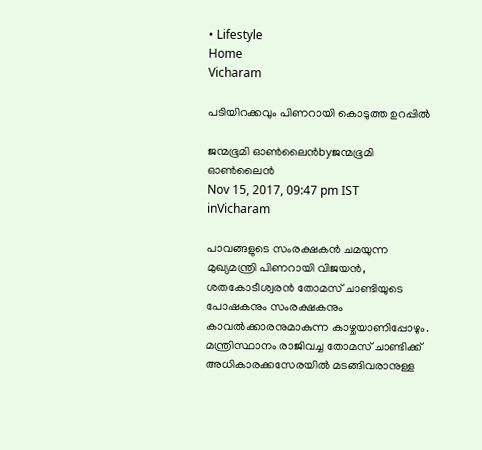• Lifestyle
Home
Vicharam

പടിയിറക്കവും പിണറായി കൊടുത്ത ഉറപ്പില്‍

ജന്മഭൂമി ഓണ്‍ലൈന്‍byജന്മഭൂമി ഓണ്‍ലൈന്‍
Nov 15, 2017, 09:47 pm IST
inVicharam

പാവങ്ങളുടെ സംരക്ഷകന്‍ ചമയുന്ന മുഖ്യമന്ത്രി പിണറായി വിജയന്‍, ശതകോടീശ്വരന്‍ തോമസ് ചാണ്ടിയുടെ പോഷകനും സംരക്ഷകനും കാവല്‍ക്കാരനുമാകുന്ന കാഴ്ചയാണിപ്പോഴും. മന്ത്രിസ്ഥാനം രാജിവച്ച തോമസ് ചാണ്ടിക്ക് അധികാരക്കസേരയില്‍ മടങ്ങിവരാനുള്ള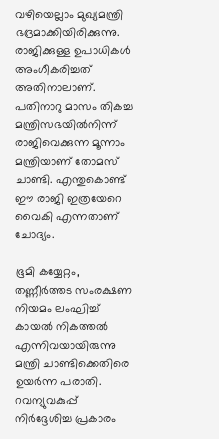വഴിയെല്ലാം മുഖ്യമന്ത്രി ഭദ്രമാക്കിയിരിക്കുന്നു. രാജിക്കുള്ള ഉപാധികള്‍ അംഗീകരിച്ചത് അതിനാലാണ്. പതിനാറു മാസം തികച്ച മന്ത്രിസഭയില്‍നിന്ന് രാജിവെക്കുന്ന മൂന്നാം മന്ത്രിയാണ് തോമസ് ചാണ്ടി. എന്തുകൊണ്ട് ഈ രാജി ഇത്രയേറെ വൈകി എന്നതാണ് ചോദ്യം.

ഭൂമി കയ്യേറ്റം, തണ്ണീര്‍ത്തട സംരക്ഷണ നിയമം ലംഘിച്ച് കായല്‍ നികത്തല്‍ എന്നിവയായിരുന്നു മന്ത്രി ചാണ്ടിക്കെതിരെ ഉയര്‍ന്ന പരാതി. റവന്യുവകുപ്പ് നിര്‍ദ്ദേശിച്ച പ്രകാരം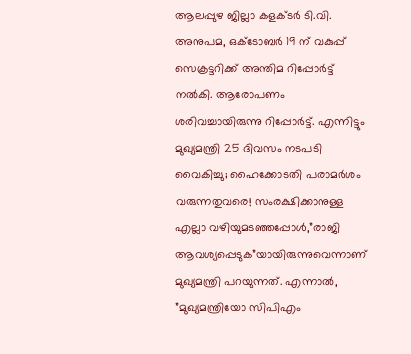ആലപ്പുഴ ജില്ലാ കളക്ടര്‍ ടി.വി. അനുപമ, ഒക്‌ടോബര്‍ 19 ന് വകുപ്പ് സെക്രട്ടറിക്ക് അന്തിമ റിപ്പോര്‍ട്ട് നല്‍കി. ആരോപണം ശരിവച്ചായിരുന്നു റിപ്പോര്‍ട്ട്. എന്നിട്ടും മുഖ്യമന്ത്രി 25 ദിവസം നടപടി വൈകിച്ചു; ഹൈക്കോടതി പരാമര്‍ശം വരുന്നതുവരെ! സംരക്ഷിക്കാനുള്ള എല്ലാ വഴിയുമടഞ്ഞപ്പോള്‍,”രാജി ആവശ്യപ്പെടുക”യായിരുന്നുവെന്നാണ് മുഖ്യമന്ത്രി പറയുന്നത്. എന്നാല്‍, ”മുഖ്യമന്ത്രിയോ സിപിഎം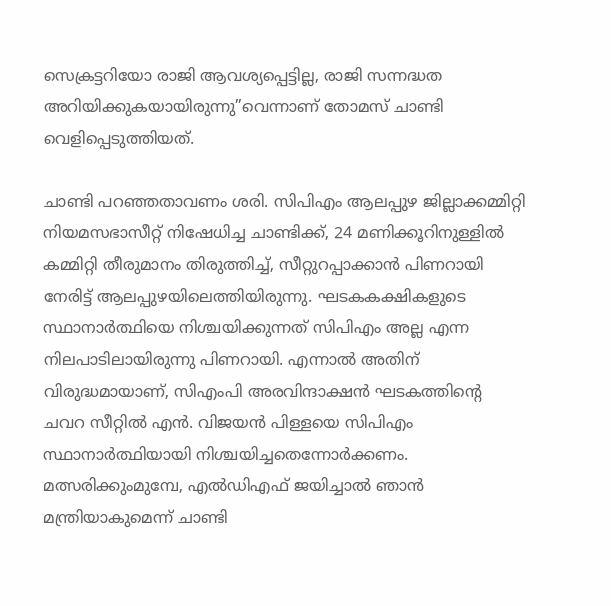സെക്രട്ടറിയോ രാജി ആവശ്യപ്പെട്ടില്ല, രാജി സന്നദ്ധത അറിയിക്കുകയായിരുന്നു”വെന്നാണ് തോമസ് ചാണ്ടി വെളിപ്പെടുത്തിയത്.

ചാണ്ടി പറഞ്ഞതാവണം ശരി. സിപിഎം ആലപ്പുഴ ജില്ലാക്കമ്മിറ്റി നിയമസഭാസീറ്റ് നിഷേധിച്ച ചാണ്ടിക്ക്, 24 മണിക്കൂറിനുള്ളില്‍ കമ്മിറ്റി തീരുമാനം തിരുത്തിച്ച്, സീറ്റുറപ്പാക്കാന്‍ പിണറായി നേരിട്ട് ആലപ്പുഴയിലെത്തിയിരുന്നു. ഘടകകക്ഷികളുടെ സ്ഥാനാര്‍ത്ഥിയെ നിശ്ചയിക്കുന്നത് സിപിഎം അല്ല എന്ന നിലപാടിലായിരുന്നു പിണറായി. എന്നാല്‍ അതിന് വിരുദ്ധമായാണ്, സിഎംപി അരവിന്ദാക്ഷന്‍ ഘടകത്തിന്റെ ചവറ സീറ്റില്‍ എന്‍. വിജയന്‍ പിള്ളയെ സിപിഎം സ്ഥാനാര്‍ത്ഥിയായി നിശ്ചയിച്ചതെന്നോര്‍ക്കണം. മത്സരിക്കുംമുമ്പേ, എല്‍ഡിഎഫ് ജയിച്ചാല്‍ ഞാന്‍ മന്ത്രിയാകുമെന്ന് ചാണ്ടി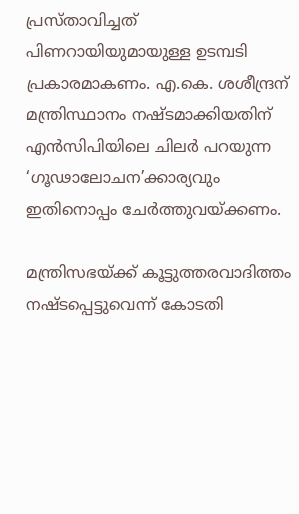പ്രസ്താവിച്ചത് പിണറായിയുമായുള്ള ഉടമ്പടി പ്രകാരമാകണം. എ.കെ. ശശീന്ദ്രന് മന്ത്രിസ്ഥാനം നഷ്ടമാക്കിയതിന് എന്‍സിപിയിലെ ചിലര്‍ പറയുന്ന ‘ഗൂഢാലോചന’ക്കാര്യവും ഇതിനൊപ്പം ചേര്‍ത്തുവയ്‌ക്കണം.

മന്ത്രിസഭയ്‌ക്ക് കൂട്ടുത്തരവാദിത്തം നഷ്ടപ്പെട്ടുവെന്ന് കോടതി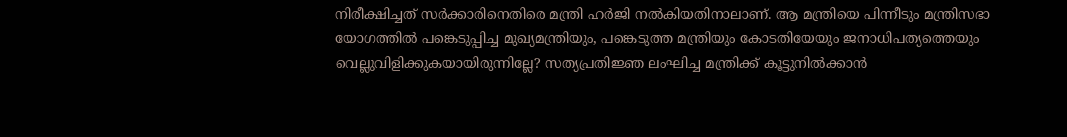നിരീക്ഷിച്ചത് സര്‍ക്കാരിനെതിരെ മന്ത്രി ഹര്‍ജി നല്‍കിയതിനാലാണ്. ആ മന്ത്രിയെ പിന്നീടും മന്ത്രിസഭാ യോഗത്തില്‍ പങ്കെടുപ്പിച്ച മുഖ്യമന്ത്രിയും, പങ്കെടുത്ത മന്ത്രിയും കോടതിയേയും ജനാധിപത്യത്തെയും വെല്ലുവിളിക്കുകയായിരുന്നില്ലേ? സത്യപ്രതിജ്ഞ ലംഘിച്ച മന്ത്രിക്ക് കൂട്ടുനില്‍ക്കാന്‍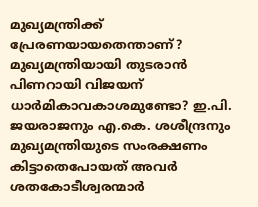മുഖ്യമന്ത്രിക്ക് പ്രേരണയായതെന്താണ്? മുഖ്യമന്ത്രിയായി തുടരാന്‍ പിണറായി വിജയന് ധാര്‍മികാവകാശമുണ്ടോ? ഇ.പി. ജയരാജനും എ.കെ. ശശീന്ദ്രനും മുഖ്യമന്ത്രിയുടെ സംരക്ഷണം കിട്ടാതെപോയത് അവര്‍ ശതകോടീശ്വരന്മാര്‍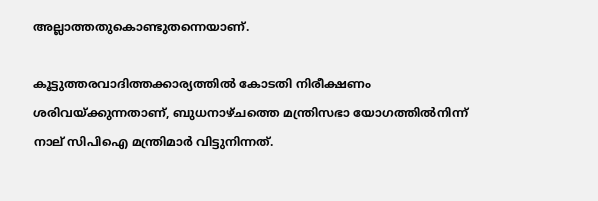അല്ലാത്തതുകൊണ്ടുതന്നെയാണ്.

കൂട്ടുത്തരവാദിത്തക്കാര്യത്തില്‍ കോടതി നിരീക്ഷണം ശരിവയ്‌ക്കുന്നതാണ്, ബുധനാഴ്ചത്തെ മന്ത്രിസഭാ യോഗത്തില്‍നിന്ന് നാല് സിപിഐ മന്ത്രിമാര്‍ വിട്ടുനിന്നത്.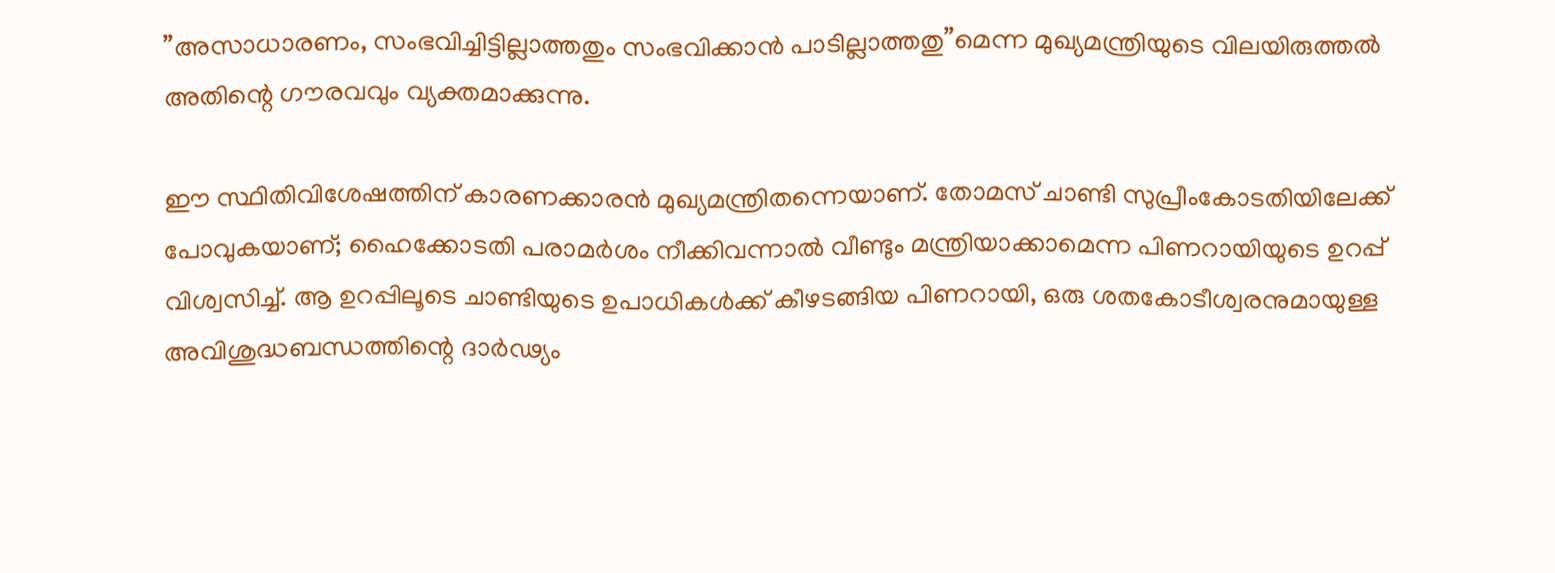”അസാധാരണം, സംഭവിച്ചിട്ടില്ലാത്തതും സംഭവിക്കാന്‍ പാടില്ലാത്തതു”മെന്ന മുഖ്യമന്ത്രിയുടെ വിലയിരുത്തല്‍ അതിന്റെ ഗൗരവവും വ്യക്തമാക്കുന്നു.

ഈ സ്ഥിതിവിശേഷത്തിന് കാരണക്കാരന്‍ മുഖ്യമന്ത്രിതന്നെയാണ്. തോമസ് ചാണ്ടി സുപ്രീംകോടതിയിലേക്ക് പോവുകയാണ്; ഹൈക്കോടതി പരാമര്‍ശം നീക്കിവന്നാല്‍ വീണ്ടും മന്ത്രിയാക്കാമെന്ന പിണറായിയുടെ ഉറപ്പ് വിശ്വസിച്ച്. ആ ഉറപ്പിലൂടെ ചാണ്ടിയുടെ ഉപാധികള്‍ക്ക് കീഴടങ്ങിയ പിണറായി, ഒരു ശതകോടീശ്വരനുമായുള്ള അവിശുദ്ധബന്ധത്തിന്റെ ദാര്‍ഢ്യം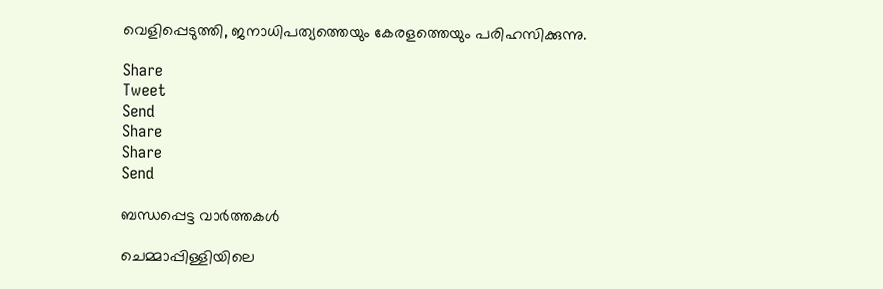വെളിപ്പെടുത്തി, ജനാധിപത്യത്തെയും കേരളത്തെയും പരിഹസിക്കുന്നു.

Share
Tweet
Send
Share
Share
Send

ബന്ധപ്പെട്ട വാര്‍ത്തകള്‍

ചെമ്മാപ്പിള്ളിയിലെ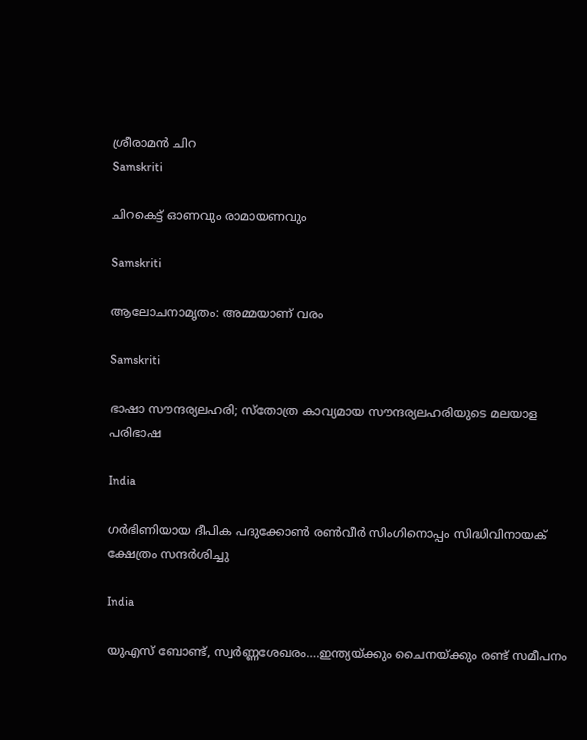ശ്രീരാമന്‍ ചിറ
Samskriti

ചിറകെട്ട് ഓണവും രാമായണവും

Samskriti

ആലോചനാമൃതം: അമ്മയാണ് വരം

Samskriti

ഭാഷാ സൗന്ദര്യലഹരി; സ്‌തോത്ര കാവ്യമായ സൗന്ദര്യലഹരിയുടെ മലയാള പരിഭാഷ

India

ഗര്‍ഭിണിയായ ദീപിക പദുക്കോണ്‍ രണ്‍വീര്‍ സിംഗിനൊപ്പം സിദ്ധിവിനായക് ക്ഷേത്രം സന്ദര്‍ശിച്ചു

India

യുഎസ് ബോണ്ട്, സ്വര്‍ണ്ണശേഖരം….ഇന്ത്യയ്‌ക്കും ചൈനയ്‌ക്കും രണ്ട് സമീപനം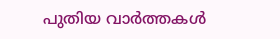പുതിയ വാര്‍ത്തകള്‍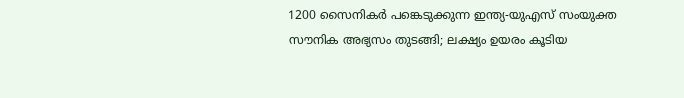1200 സൈനികര്‍ പങ്കെടുക്കുന്ന ഇന്ത്യ-യുഎസ് സംയുക്ത സൗനിക അഭ്യസം തുടങ്ങി; ലക്ഷ്യം ഉയരം കൂടിയ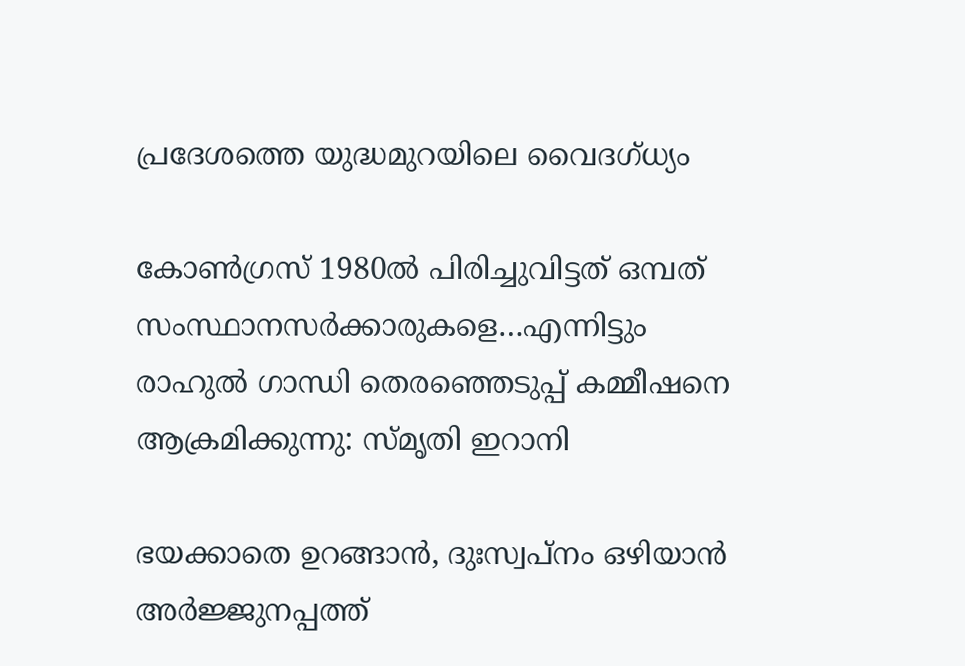പ്രദേശത്തെ യുദ്ധമുറയിലെ‍ വൈദഗ്ധ്യം

കോണ്‍ഗ്രസ് 1980ല്‍ പിരിച്ചുവിട്ടത് ഒമ്പത് സംസ്ഥാനസര്‍ക്കാരുകളെ…എന്നിട്ടും രാഹുല്‍ ഗാന്ധി തെരഞ്ഞെടുപ്പ് കമ്മീഷനെ ആക്രമിക്കുന്നു: സ്മൃതി ഇറാനി

ഭയക്കാതെ ഉറങ്ങാൻ, ദുഃസ്വപ്നം ഒഴിയാൻ അർജ്ജുനപ്പത്ത്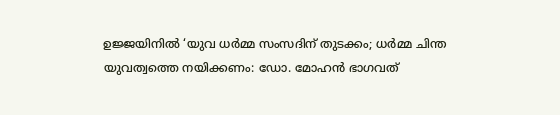ഉജ്ജയിനിൽ ‘യുവ ധർമ്മ സംസദിന് തുടക്കം; ധർമ്മ ചിന്ത യുവത്വത്തെ നയിക്കണം: ഡോ. മോഹൻ ഭാഗവത്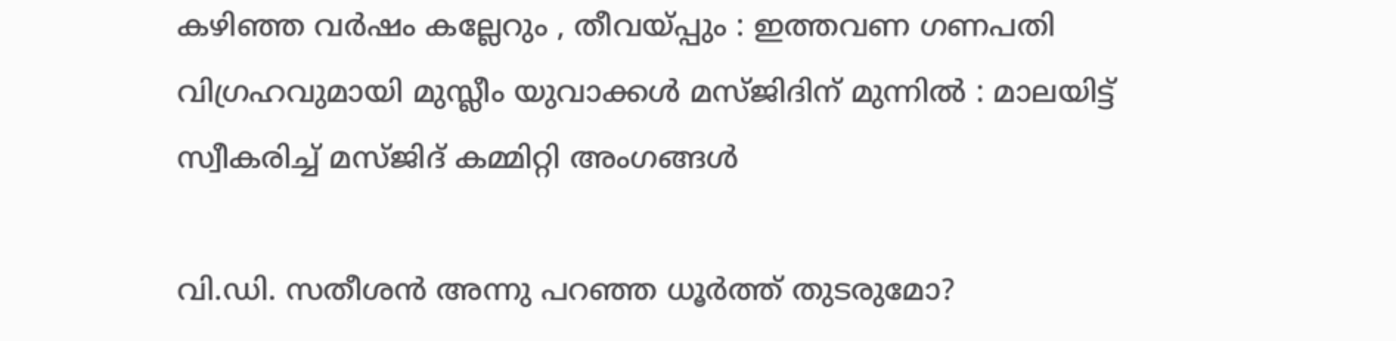കഴിഞ്ഞ വർഷം കല്ലേറും , തീവയ്‌പ്പും : ഇത്തവണ ഗണപതി വിഗ്രഹവുമായി മുസ്ലീം യുവാക്കൾ മസ്ജിദിന് മുന്നിൽ : മാലയിട്ട് സ്വീകരിച്ച് മസ്ജിദ് കമ്മിറ്റി അംഗങ്ങൾ

വി.ഡി. സതീശന്‍ അന്നു പറഞ്ഞ ധൂര്‍ത്ത് തുടരുമോ?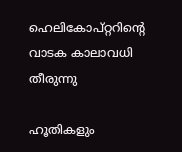ഹെലികോപ്റ്ററിന്റെ വാടക കാലാവധി തീരുന്നു

ഹൂതികളും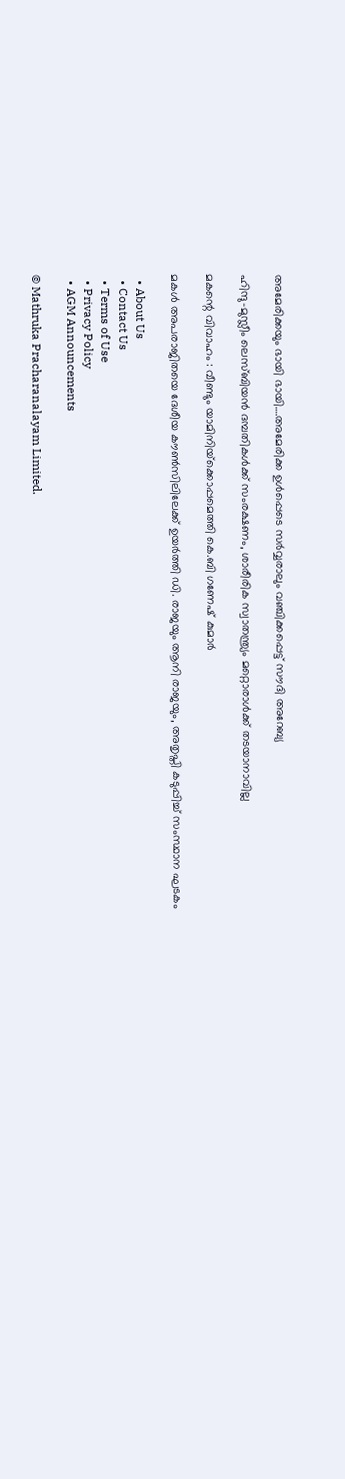അമേരിക്കയും ഭായി ഭായി….അമേരിക്ക ഉള്‍പ്പെടെ സര്‍വ്വരാലും വഞ്ചിക്കപ്പെട്ട് സൗദി അറേബ്യ

ഹിന്ദു-മുസ്ലീം ലെസ്ബിയന്‍ ദമ്പതികള്‍ക്ക് സംരക്ഷണം, ശാരീരിക സ്വാതന്ത്ര്യം മറ്റൊരാള്‍ക്ക് തടയാനാവില്ല

മകന്റെ വിവാഹം : വീണ്ടും യാമിനിയ്‌ക്കൊപ്പമെത്തി കെ.ബി ഗണേഷ് കുമാർ

മകള്‍ അപരാജിതയെ ദേശീയ കൗണ്‍സിലിലേക്ക് ഉയര്‍ത്തി ഡി. രാജയും ആനി രാജയും, അതൃപ്തി കടുപ്പിച്ച് സംസ്ഥാന ഘടകം

  • About Us
  • Contact Us
  • Terms of Use
  • Privacy Policy
  • AGM Announcements

© Mathruka Pracharanalayam Limited.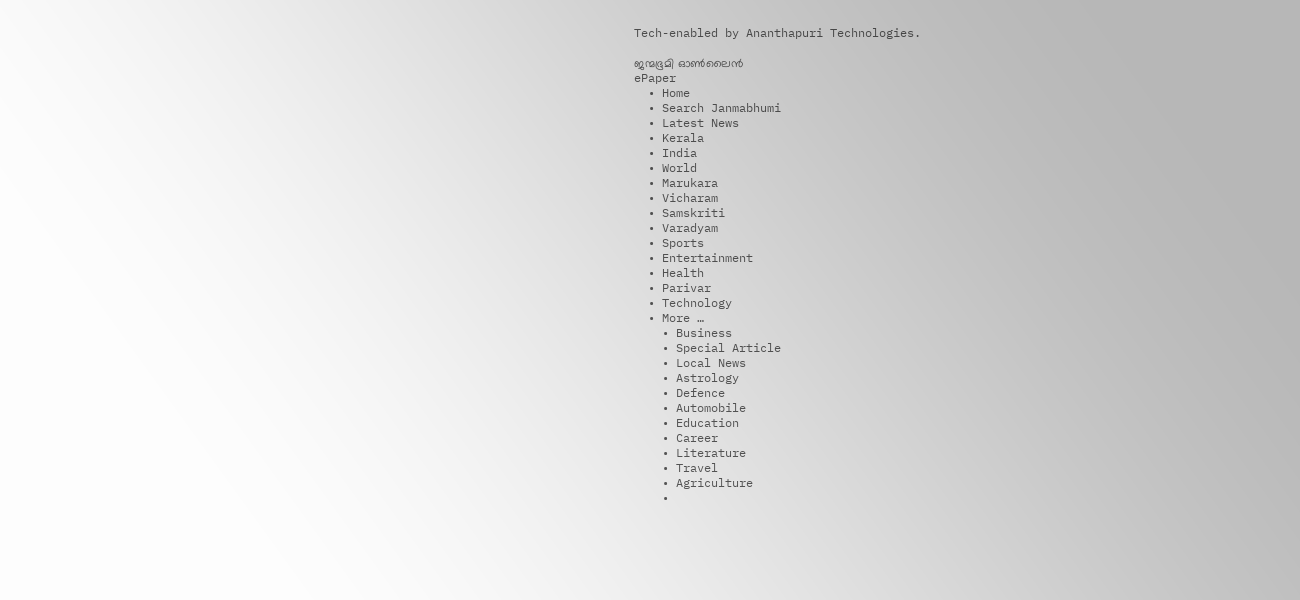Tech-enabled by Ananthapuri Technologies.

ജന്മഭൂമി ഓണ്‍ലൈന്‍
ePaper
  • Home
  • Search Janmabhumi
  • Latest News
  • Kerala
  • India
  • World
  • Marukara
  • Vicharam
  • Samskriti
  • Varadyam
  • Sports
  • Entertainment
  • Health
  • Parivar
  • Technology
  • More …
    • Business
    • Special Article
    • Local News
    • Astrology
    • Defence
    • Automobile
    • Education
    • Career
    • Literature
    • Travel
    • Agriculture
    •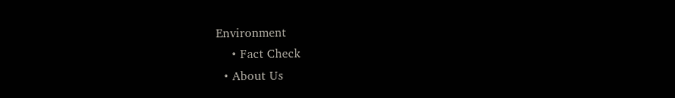Environment
    • Fact Check
  • About Us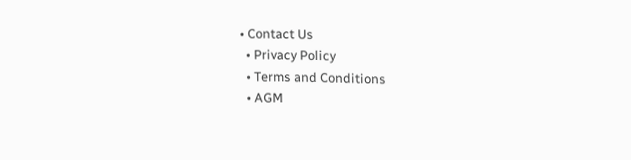• Contact Us
  • Privacy Policy
  • Terms and Conditions
  • AGM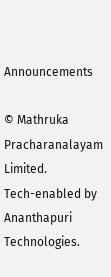Announcements

© Mathruka Pracharanalayam Limited.
Tech-enabled by Ananthapuri Technologies.